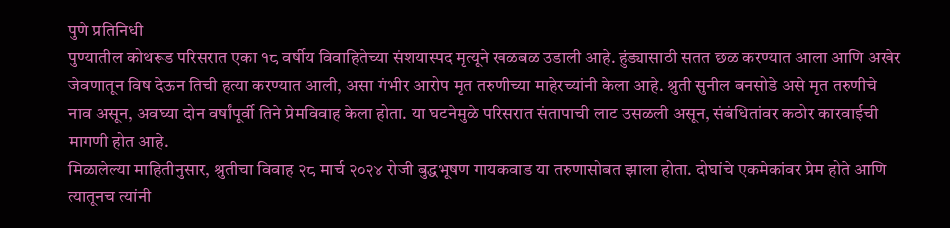पुणे प्रतिनिधी
पुण्यातील कोथरूड परिसरात एका १८ वर्षीय विवाहितेच्या संशयास्पद मृत्यूने खळबळ उडाली आहे. हुंड्यासाठी सतत छळ करण्यात आला आणि अखेर जेवणातून विष देऊन तिची हत्या करण्यात आली, असा गंभीर आरोप मृत तरुणीच्या माहेरच्यांनी केला आहे. श्रुती सुनील बनसोडे असे मृत तरुणीचे नाव असून, अवघ्या दोन वर्षांपूर्वी तिने प्रेमविवाह केला होता. या घटनेमुळे परिसरात संतापाची लाट उसळली असून, संबंधितांवर कठोर कारवाईची मागणी होत आहे.
मिळालेल्या माहितीनुसार, श्रुतीचा विवाह २८ मार्च २०२४ रोजी बुद्धभूषण गायकवाड या तरुणासोबत झाला होता. दोघांचे एकमेकांवर प्रेम होते आणि त्यातूनच त्यांनी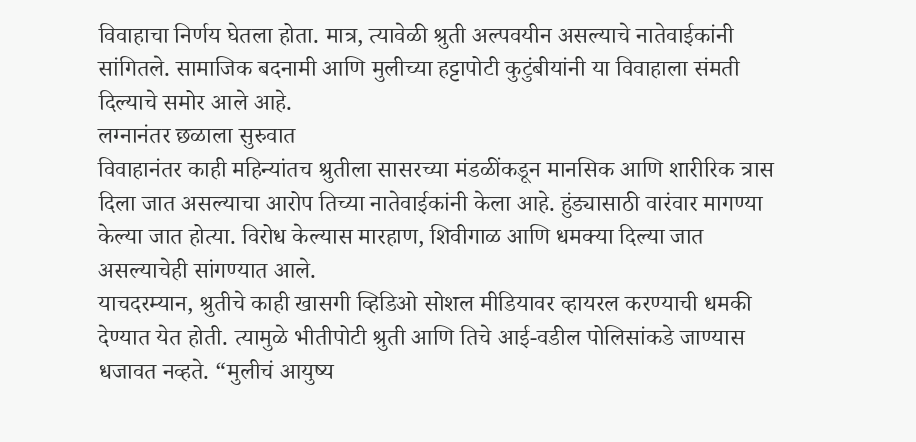विवाहाचा निर्णय घेतला होता. मात्र, त्यावेळी श्रुती अल्पवयीन असल्याचे नातेवाईकांनी सांगितले. सामाजिक बदनामी आणि मुलीच्या हट्टापोटी कुटुंबीयांनी या विवाहाला संमती दिल्याचे समोर आले आहे.
लग्नानंतर छळाला सुरुवात
विवाहानंतर काही महिन्यांतच श्रुतीला सासरच्या मंडळींकडून मानसिक आणि शारीरिक त्रास दिला जात असल्याचा आरोप तिच्या नातेवाईकांनी केला आहे. हुंड्यासाठी वारंवार मागण्या केल्या जात होत्या. विरोध केल्यास मारहाण, शिवीगाळ आणि धमक्या दिल्या जात असल्याचेही सांगण्यात आले.
याचदरम्यान, श्रुतीचे काही खासगी व्हिडिओ सोशल मीडियावर व्हायरल करण्याची धमकी देण्यात येत होती. त्यामुळे भीतीपोटी श्रुती आणि तिचे आई-वडील पोलिसांकडे जाण्यास धजावत नव्हते. “मुलीचं आयुष्य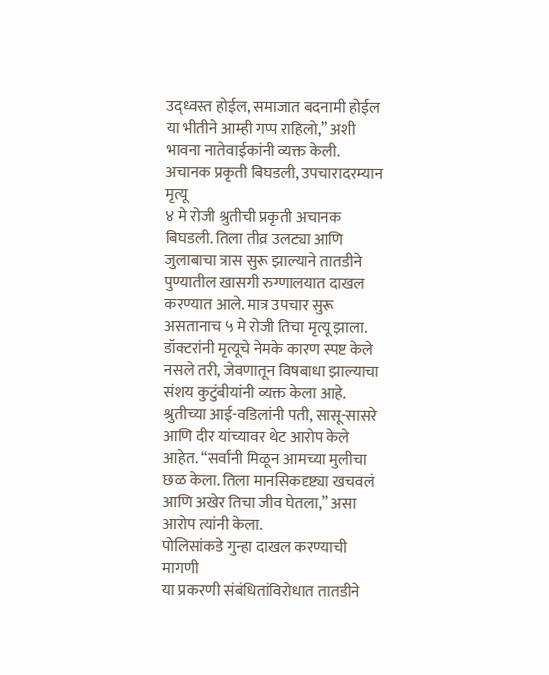उद्ध्वस्त होईल, समाजात बदनामी होईल या भीतीने आम्ही गप्प राहिलो,” अशी भावना नातेवाईकांनी व्यक्त केली.
अचानक प्रकृती बिघडली, उपचारादरम्यान मृत्यू
४ मे रोजी श्रुतीची प्रकृती अचानक बिघडली. तिला तीव्र उलट्या आणि जुलाबाचा त्रास सुरू झाल्याने तातडीने पुण्यातील खासगी रुग्णालयात दाखल करण्यात आले. मात्र उपचार सुरू असतानाच ५ मे रोजी तिचा मृत्यू झाला. डॉक्टरांनी मृत्यूचे नेमके कारण स्पष्ट केले नसले तरी, जेवणातून विषबाधा झाल्याचा संशय कुटुंबीयांनी व्यक्त केला आहे.
श्रुतीच्या आई-वडिलांनी पती, सासू-सासरे आणि दीर यांच्यावर थेट आरोप केले आहेत. “सर्वांनी मिळून आमच्या मुलीचा छळ केला. तिला मानसिकदृष्ट्या खचवलं आणि अखेर तिचा जीव घेतला,” असा आरोप त्यांनी केला.
पोलिसांकडे गुन्हा दाखल करण्याची मागणी
या प्रकरणी संबंधितांविरोधात तातडीने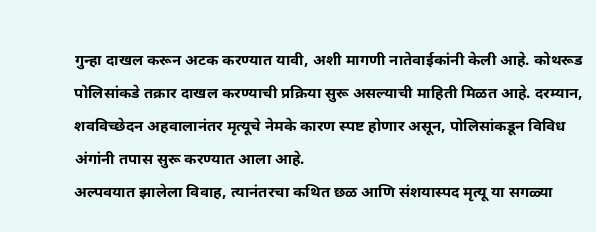गुन्हा दाखल करून अटक करण्यात यावी, अशी मागणी नातेवाईकांनी केली आहे. कोथरूड पोलिसांकडे तक्रार दाखल करण्याची प्रक्रिया सुरू असल्याची माहिती मिळत आहे. दरम्यान, शवविच्छेदन अहवालानंतर मृत्यूचे नेमके कारण स्पष्ट होणार असून, पोलिसांकडून विविध अंगांनी तपास सुरू करण्यात आला आहे.
अल्पवयात झालेला विवाह, त्यानंतरचा कथित छळ आणि संशयास्पद मृत्यू या सगळ्या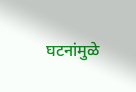घटनांमुळे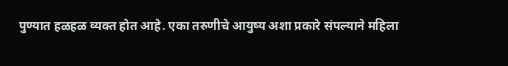पुण्यात हळहळ व्यक्त होत आहे. एका तरुणीचे आयुष्य अशा प्रकारे संपल्याने महिला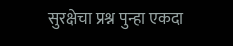सुरक्षेचा प्रश्न पुन्हा एकदा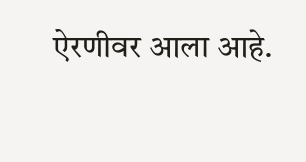ऐरणीवर आला आहे.